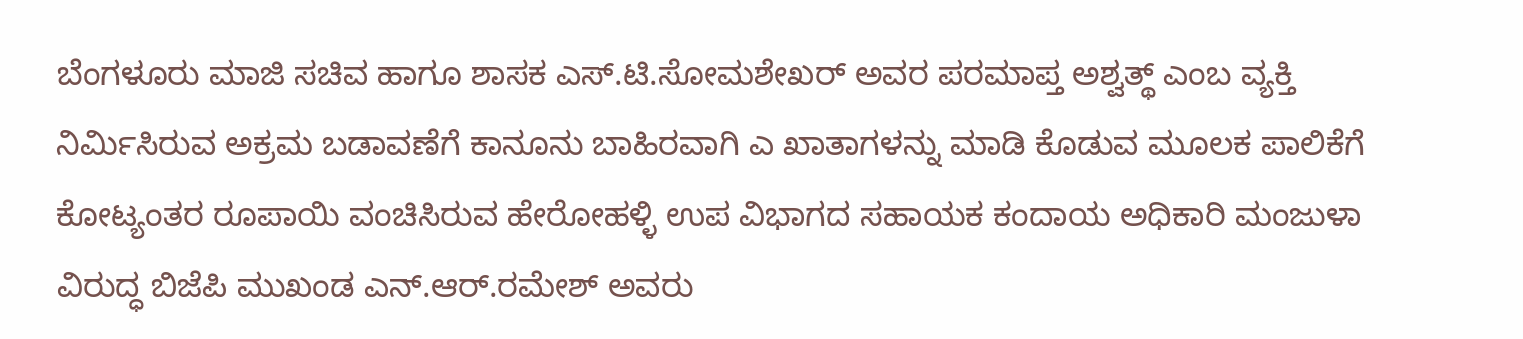ಬೆಂಗಳೂರು ಮಾಜಿ ಸಚಿವ ಹಾಗೂ ಶಾಸಕ ಎಸ್.ಟಿ.ಸೋಮಶೇಖರ್ ಅವರ ಪರಮಾಪ್ತ ಅಶ್ವತ್ಥ್ ಎಂಬ ವ್ಯಕ್ತಿ ನಿರ್ಮಿಸಿರುವ ಅಕ್ರಮ ಬಡಾವಣೆಗೆ ಕಾನೂನು ಬಾಹಿರವಾಗಿ ಎ ಖಾತಾಗಳನ್ನು ಮಾಡಿ ಕೊಡುವ ಮೂಲಕ ಪಾಲಿಕೆಗೆ ಕೋಟ್ಯಂತರ ರೂಪಾಯಿ ವಂಚಿಸಿರುವ ಹೇರೋಹಳ್ಳಿ ಉಪ ವಿಭಾಗದ ಸಹಾಯಕ ಕಂದಾಯ ಅಧಿಕಾರಿ ಮಂಜುಳಾ ವಿರುದ್ಧ ಬಿಜೆಪಿ ಮುಖಂಡ ಎನ್.ಆರ್.ರಮೇಶ್ ಅವರು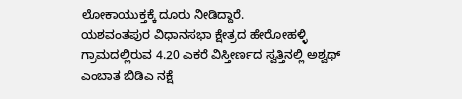ಲೋಕಾಯುಕ್ತಕ್ಕೆ ದೂರು ನೀಡಿದ್ದಾರೆ.
ಯಶವಂತಪುರ ವಿಧಾನಸಭಾ ಕ್ಷೇತ್ರದ ಹೇರೋಹಳ್ಳಿ ಗ್ರಾಮದಲ್ಲಿರುವ 4.20 ಎಕರೆ ವಿಸ್ತೀರ್ಣದ ಸ್ವತ್ತಿನಲ್ಲಿ ಅಶ್ವಥ್ ಎಂಬಾತ ಬಿಡಿಎ ನಕ್ಷೆ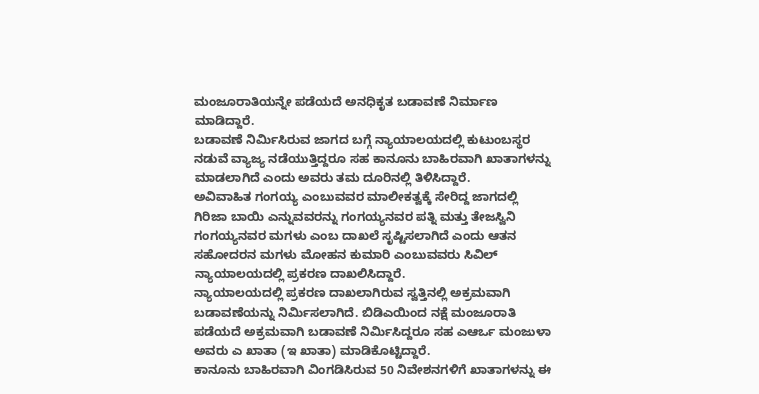ಮಂಜೂರಾತಿಯನ್ನೇ ಪಡೆಯದೆ ಅನಧಿಕೃತ ಬಡಾವಣೆ ನಿರ್ಮಾಣ ಮಾಡಿದ್ದಾರೆ.
ಬಡಾವಣೆ ನಿರ್ಮಿಸಿರುವ ಜಾಗದ ಬಗ್ಗೆ ನ್ಯಾಯಾಲಯದಲ್ಲಿ ಕುಟುಂಬಸ್ಥರ ನಡುವೆ ವ್ಯಾಜ್ಯ ನಡೆಯುತ್ತಿದ್ದರೂ ಸಹ ಕಾನೂನು ಬಾಹಿರವಾಗಿ ಖಾತಾಗಳನ್ನು ಮಾಡಲಾಗಿದೆ ಎಂದು ಅವರು ತಮ ದೂರಿನಲ್ಲಿ ತಿಳಿಸಿದ್ದಾರೆ.
ಅವಿವಾಹಿತ ಗಂಗಯ್ಯ ಎಂಬುವವರ ಮಾಲೀಕತ್ವಕ್ಕೆ ಸೇರಿದ್ದ ಜಾಗದಲ್ಲಿ ಗಿರಿಜಾ ಬಾಯಿ ಎನ್ನುವವರನ್ನು ಗಂಗಯ್ಯನವರ ಪತ್ನಿ ಮತ್ತು ತೇಜಸ್ವಿನಿ ಗಂಗಯ್ಯನವರ ಮಗಳು ಎಂಬ ದಾಖಲೆ ಸೃಷ್ಟಿಸಲಾಗಿದೆ ಎಂದು ಆತನ ಸಹೋದರನ ಮಗಳು ಮೋಹನ ಕುಮಾರಿ ಎಂಬುವವರು ಸಿವಿಲ್ ನ್ಯಾಯಾಲಯದಲ್ಲಿ ಪ್ರಕರಣ ದಾಖಲಿಸಿದ್ದಾರೆ.
ನ್ಯಾಯಾಲಯದಲ್ಲಿ ಪ್ರಕರಣ ದಾಖಲಾಗಿರುವ ಸ್ವತ್ತಿನಲ್ಲಿ ಅಕ್ರಮವಾಗಿ ಬಡಾವಣೆಯನ್ನು ನಿರ್ಮಿಸಲಾಗಿದೆ. ಬಿಡಿಎಯಿಂದ ನಕ್ಷೆ ಮಂಜೂರಾತಿ ಪಡೆಯದೆ ಅಕ್ರಮವಾಗಿ ಬಡಾವಣೆ ನಿರ್ಮಿಸಿದ್ದರೂ ಸಹ ಎಆರ್ಒ ಮಂಜುಳಾ ಅವರು ಎ ಖಾತಾ (ಇ ಖಾತಾ) ಮಾಡಿಕೊಟ್ಟಿದ್ದಾರೆ.
ಕಾನೂನು ಬಾಹಿರವಾಗಿ ವಿಂಗಡಿಸಿರುವ 50 ನಿವೇಶನಗಳಿಗೆ ಖಾತಾಗಳನ್ನು ಈ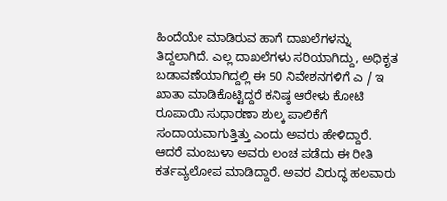ಹಿಂದೆಯೇ ಮಾಡಿರುವ ಹಾಗೆ ದಾಖಲೆಗಳನ್ನು ತಿದ್ದಲಾಗಿದೆ. ಎಲ್ಲ ದಾಖಲೆಗಳು ಸರಿಯಾಗಿದ್ದು, ಅಧಿಕೃತ ಬಡಾವಣೆಯಾಗಿದ್ದಲ್ಲಿ ಈ 50 ನಿವೇಶನಗಳಿಗೆ ಎ / ಇ ಖಾತಾ ಮಾಡಿಕೊಟ್ಟಿದ್ದರೆ ಕನಿಷ್ಠ ಆರೇಳು ಕೋಟಿ ರೂಪಾಯಿ ಸುಧಾರಣಾ ಶುಲ್ಕ ಪಾಲಿಕೆಗೆ ಸಂದಾಯವಾಗುತ್ತಿತ್ತು ಎಂದು ಅವರು ಹೇಳಿದ್ದಾರೆ.
ಆದರೆ ಮಂಜುಳಾ ಅವರು ಲಂಚ ಪಡೆದು ಈ ರೀತಿ ಕರ್ತವ್ಯಲೋಪ ಮಾಡಿದ್ದಾರೆ. ಅವರ ವಿರುದ್ಧ ಹಲವಾರು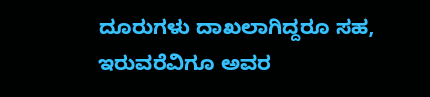ದೂರುಗಳು ದಾಖಲಾಗಿದ್ದರೂ ಸಹ, ಇರುವರೆವಿಗೂ ಅವರ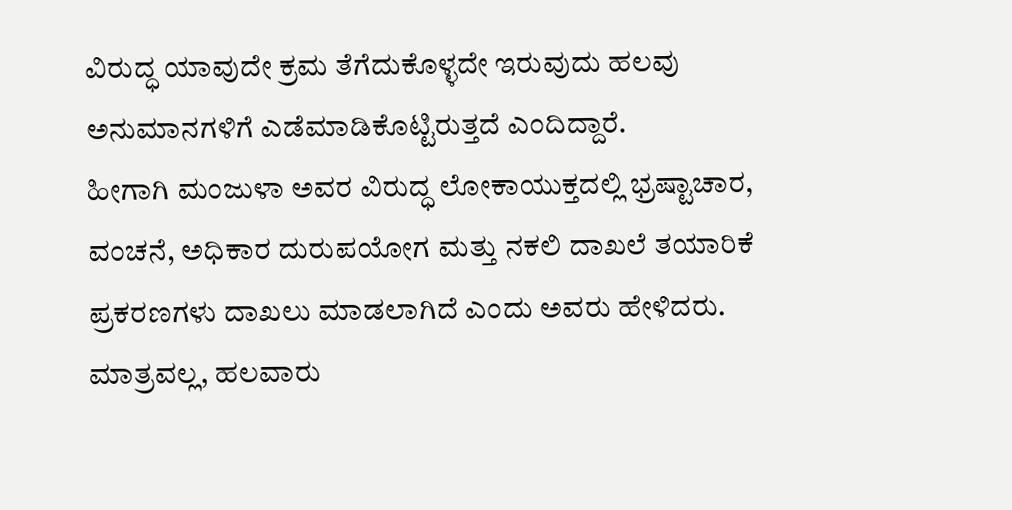ವಿರುದ್ಧ ಯಾವುದೇ ಕ್ರಮ ತೆಗೆದುಕೊಳ್ಳದೇ ಇರುವುದು ಹಲವು ಅನುಮಾನಗಳಿಗೆ ಎಡೆಮಾಡಿಕೊಟ್ಟಿರುತ್ತದೆ ಎಂದಿದ್ದಾರೆ.
ಹೀಗಾಗಿ ಮಂಜುಳಾ ಅವರ ವಿರುದ್ಧ ಲೋಕಾಯುಕ್ತದಲ್ಲಿ ಭ್ರಷ್ಟಾಚಾರ, ವಂಚನೆ, ಅಧಿಕಾರ ದುರುಪಯೋಗ ಮತ್ತು ನಕಲಿ ದಾಖಲೆ ತಯಾರಿಕೆ ಪ್ರಕರಣಗಳು ದಾಖಲು ಮಾಡಲಾಗಿದೆ ಎಂದು ಅವರು ಹೇಳಿದರು.
ಮಾತ್ರವಲ್ಲ, ಹಲವಾರು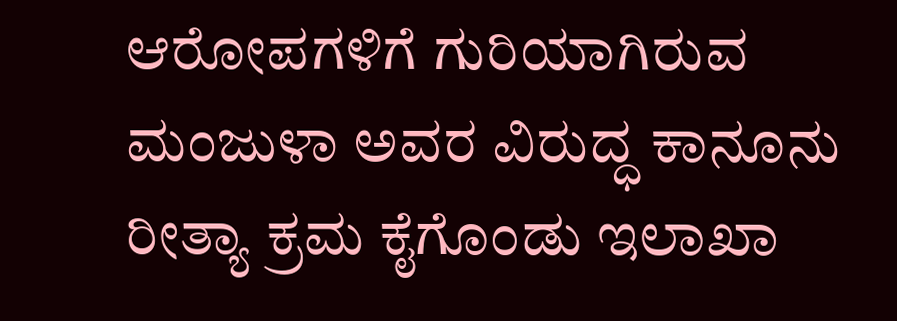ಆರೋಪಗಳಿಗೆ ಗುರಿಯಾಗಿರುವ ಮಂಜುಳಾ ಅವರ ವಿರುದ್ಧ ಕಾನೂನು ರೀತ್ಯಾ ಕ್ರಮ ಕೈಗೊಂಡು ಇಲಾಖಾ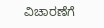ವಿಚಾರಣೆಗೆ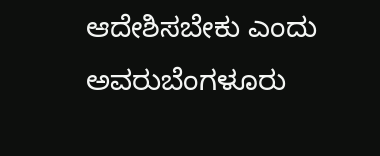ಆದೇಶಿಸಬೇಕು ಎಂದು ಅವರುಬೆಂಗಳೂರು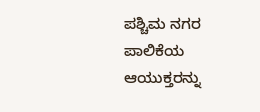ಪಶ್ಚಿಮ ನಗರ ಪಾಲಿಕೆಯ ಆಯುಕ್ತರನ್ನು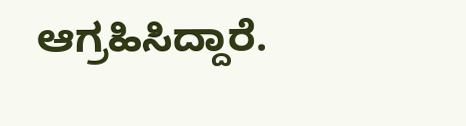ಆಗ್ರಹಿಸಿದ್ದಾರೆ.